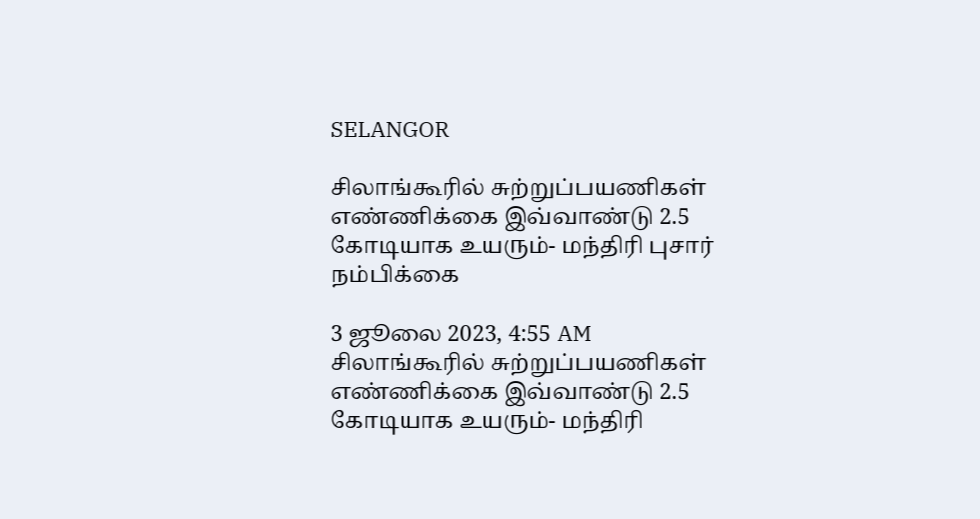SELANGOR

சிலாங்கூரில் சுற்றுப்பயணிகள் எண்ணிக்கை இவ்வாண்டு 2.5 கோடியாக உயரும்- மந்திரி புசார் நம்பிக்கை

3 ஜூலை 2023, 4:55 AM
சிலாங்கூரில் சுற்றுப்பயணிகள் எண்ணிக்கை இவ்வாண்டு 2.5 கோடியாக உயரும்- மந்திரி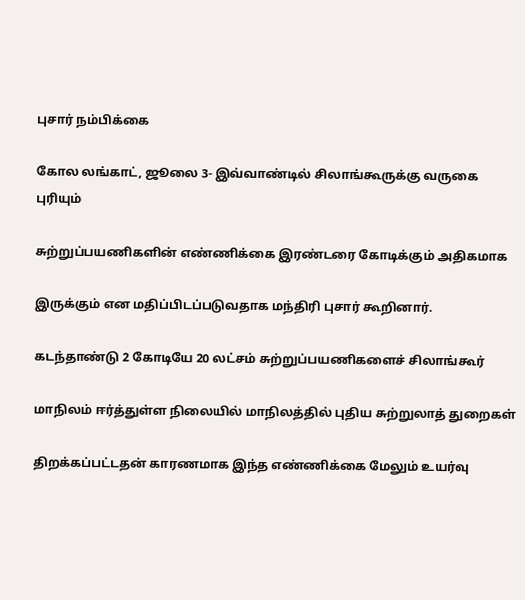புசார் நம்பிக்கை

கோல லங்காட், ஜூலை 3- இவ்வாண்டில் சிலாங்கூருக்கு வருகை புரியும்

சுற்றுப்பயணிகளின் எண்ணிக்கை இரண்டரை கோடிக்கும் அதிகமாக

இருக்கும் என மதிப்பிடப்படுவதாக மந்திரி புசார் கூறினார்.

கடந்தாண்டு 2 கோடியே 20 லட்சம் சுற்றுப்பயணிகளைச் சிலாங்கூர்

மாநிலம் ஈர்த்துள்ள நிலையில் மாநிலத்தில் புதிய சுற்றுலாத் துறைகள்

திறக்கப்பட்டதன் காரணமாக இந்த எண்ணிக்கை மேலும் உயர்வு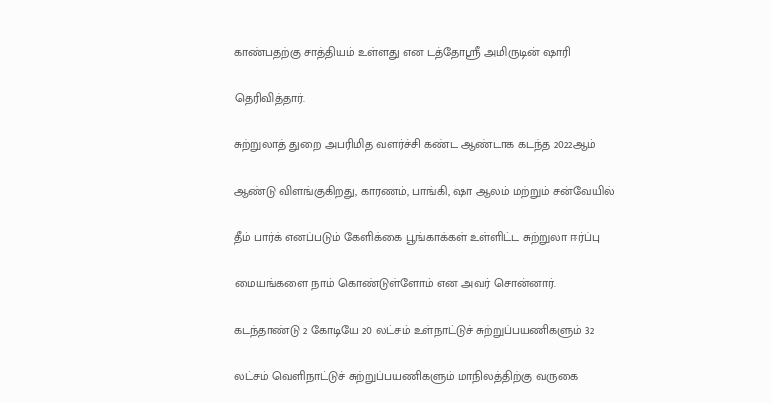காண்பதற்கு சாத்தியம் உள்ளது என டத்தோஸ்ரீ அமிருடின் ஷாரி

தெரிவித்தார்.

சுற்றுலாத் துறை அபரிமித வளர்ச்சி கண்ட ஆண்டாக கடந்த 2022ஆம்

ஆண்டு விளங்குகிறது, காரணம், பாங்கி, ஷா ஆலம் மற்றும் சன்வேயில்

தீம் பார்க் எனப்படும் கேளிக்கை பூங்காக்கள் உள்ளிட்ட சுற்றுலா ஈர்ப்பு

மையங்களை நாம் கொண்டுள்ளோம் என அவர் சொன்னார்.

கடந்தாண்டு 2 கோடியே 20 லட்சம் உள்நாட்டுச் சுற்றுப்பயணிகளும் 32

லட்சம் வெளிநாட்டுச் சுற்றுப்பயணிகளும் மாநிலத்திற்கு வருகை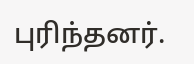புரிந்தனர்.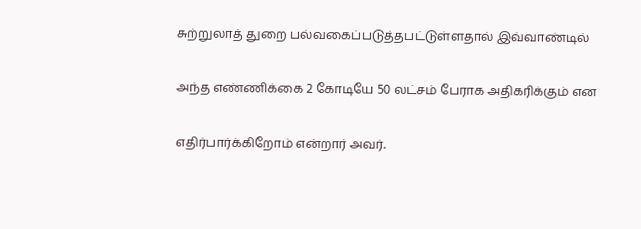சுற்றுலாத் துறை பல்வகைப்படுத்தபட்டுள்ளதால் இவ்வாண்டில்

அந்த எண்ணிக்கை 2 கோடியே 50 லட்சம் பேராக அதிகரிக்கும் என

எதிர்பார்க்கிறோம் என்றார் அவர்.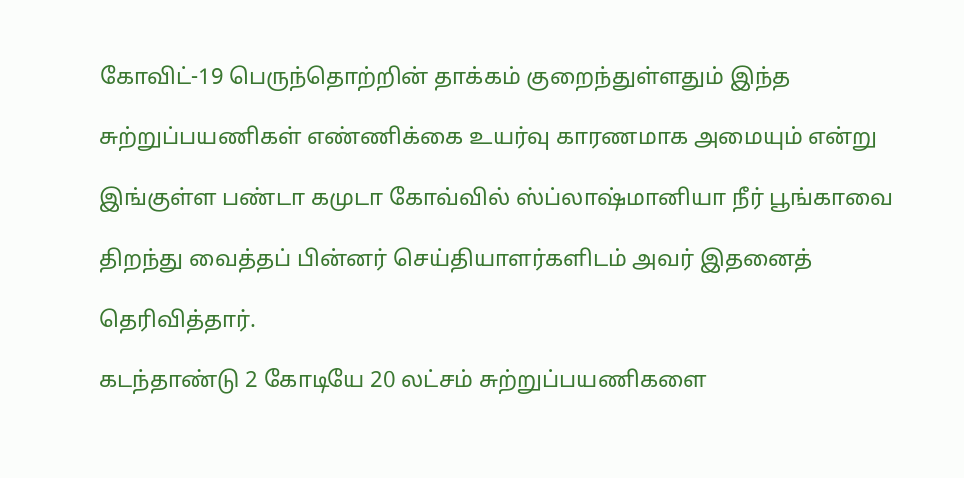கோவிட்-19 பெருந்தொற்றின் தாக்கம் குறைந்துள்ளதும் இந்த

சுற்றுப்பயணிகள் எண்ணிக்கை உயர்வு காரணமாக அமையும் என்று

இங்குள்ள பண்டா கமுடா கோவ்வில் ஸ்ப்லாஷ்மானியா நீர் பூங்காவை

திறந்து வைத்தப் பின்னர் செய்தியாளர்களிடம் அவர் இதனைத்

தெரிவித்தார்.

கடந்தாண்டு 2 கோடியே 20 லட்சம் சுற்றுப்பயணிகளை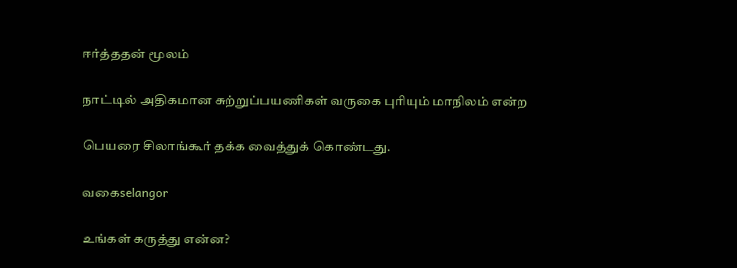ஈர்த்ததன் மூலம்

நாட்டில் அதிகமான சுற்றுப்பயணிகள் வருகை புரியும் மாநிலம் என்ற

பெயரை சிலாங்கூர் தக்க வைத்துக் கொண்டது.

வகைselangor

உங்கள் கருத்து என்ன?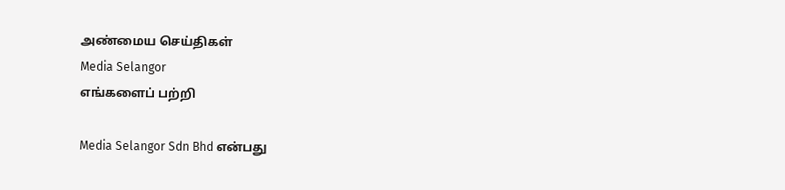அண்மைய செய்திகள்
Media Selangor
எங்களைப் பற்றி

Media Selangor Sdn Bhd என்பது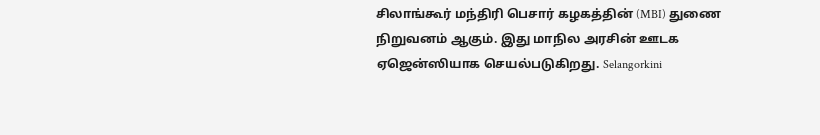சிலாங்கூர் மந்திரி பெசார் கழகத்தின் (MBI) துணை நிறுவனம் ஆகும். இது மாநில அரசின் ஊடக ஏஜென்ஸியாக செயல்படுகிறது. Selangorkini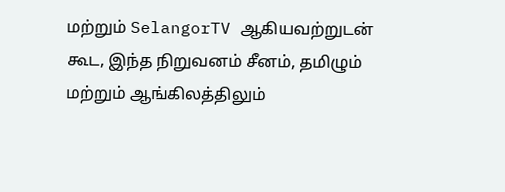மற்றும் SelangorTV ஆகியவற்றுடன் கூட, இந்த நிறுவனம் சீனம், தமிழும் மற்றும் ஆங்கிலத்திலும்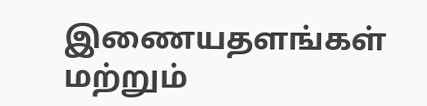இணையதளங்கள் மற்றும்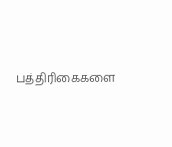பத்திரிகைகளை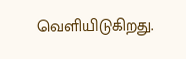வெளியிடுகிறது.